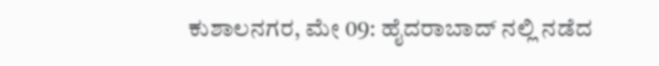ಕುಶಾಲನಗರ, ಮೇ 09: ಹೈದರಾಬಾದ್ ನಲ್ಲಿ ನಡೆದ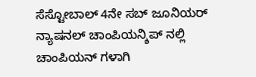ಸೆಸ್ಟೋಬಾಲ್ 4ನೇ ಸಬ್ ಜೂನಿಯರ್ ನ್ಯಾಷನಲ್ ಚಾಂಪಿಯನ್ಶಿಪ್ ನಲ್ಲಿ ಚಾಂಪಿಯನ್ ಗಳಾಗಿ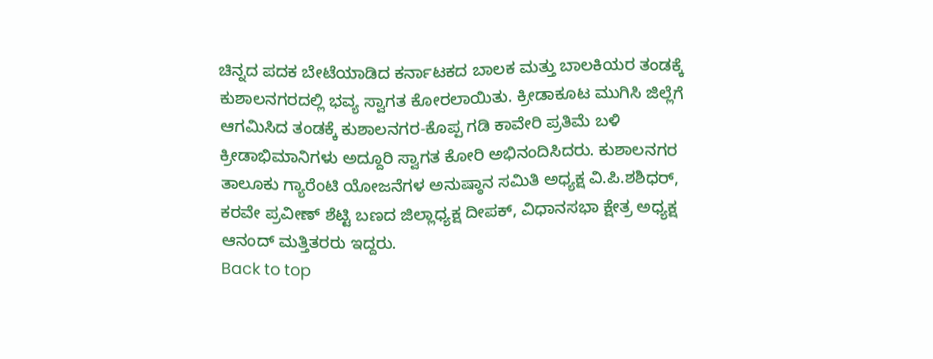ಚಿನ್ನದ ಪದಕ ಬೇಟೆಯಾಡಿದ ಕರ್ನಾಟಕದ ಬಾಲಕ ಮತ್ತು ಬಾಲಕಿಯರ ತಂಡಕ್ಕೆ ಕುಶಾಲನಗರದಲ್ಲಿ ಭವ್ಯ ಸ್ವಾಗತ ಕೋರಲಾಯಿತು. ಕ್ರೀಡಾಕೂಟ ಮುಗಿಸಿ ಜಿಲ್ಲೆಗೆ ಆಗಮಿಸಿದ ತಂಡಕ್ಕೆ ಕುಶಾಲನಗರ-ಕೊಪ್ಪ ಗಡಿ ಕಾವೇರಿ ಪ್ರತಿಮೆ ಬಳಿ ಕ್ರೀಡಾಭಿಮಾನಿಗಳು ಅದ್ದೂರಿ ಸ್ವಾಗತ ಕೋರಿ ಅಭಿನಂದಿಸಿದರು. ಕುಶಾಲನಗರ ತಾಲೂಕು ಗ್ಯಾರೆಂಟಿ ಯೋಜನೆಗಳ ಅನುಷ್ಠಾನ ಸಮಿತಿ ಅಧ್ಯಕ್ಷ ವಿ.ಪಿ.ಶಶಿಧರ್, ಕರವೇ ಪ್ರವೀಣ್ ಶೆಟ್ಟಿ ಬಣದ ಜಿಲ್ಲಾಧ್ಯಕ್ಷ ದೀಪಕ್, ವಿಧಾನಸಭಾ ಕ್ಷೇತ್ರ ಅಧ್ಯಕ್ಷ ಆನಂದ್ ಮತ್ತಿತರರು ಇದ್ದರು.
Back to top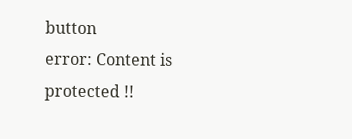button
error: Content is protected !!